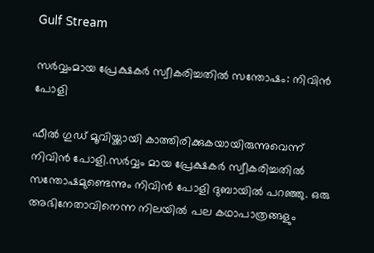Gulf Stream

സർവ്വംമായ പ്രേക്ഷകർ സ്വീകരിച്ചതില്‍ സന്തോഷം: നിവിന്‍ പോളി

ഫീല്‍ ഗുഡ് മൂവിയ്ക്കായി കാത്തിരിക്കുകയായിരുന്നുവെന്ന് നിവിന്‍ പോളി.സർവ്വം മായ പ്രേക്ഷകർ സ്വീകരിച്ചതില്‍ സന്തോഷമുണ്ടെന്നും നിവിന്‍ പോളി ദുബായില്‍ പറഞ്ഞു. ഒരു അഭിനേതാവിനെന്ന നിലയില്‍ പല കഥാപാത്രങ്ങളും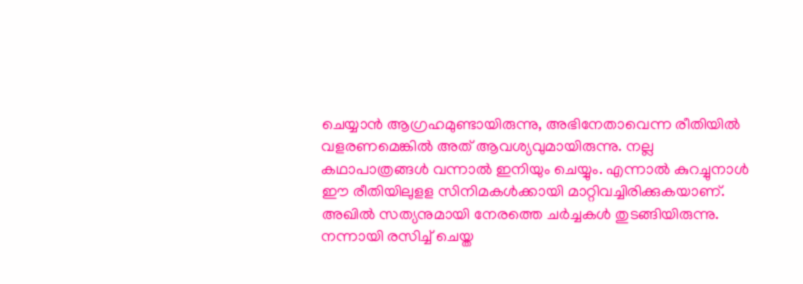ചെയ്യാന്‍ ആഗ്രഹമുണ്ടായിരുന്നു, അഭിനേതാവെന്ന രീതിയില്‍ വളരണമെങ്കില്‍ അത് ആവശ്യവുമായിരുന്നു. നല്ല കഥാപാത്രങ്ങള്‍ വന്നാല്‍ ഇനിയും ചെയ്യും. എന്നാല്‍ കുറച്ചുനാള്‍ ഈ രീതിയിലുളള സിനിമകള്‍ക്കായി മാറ്റിവച്ചിരിക്കുകയാണ്. അഖില്‍ സത്യനുമായി നേരത്തെ ചർച്ചകള്‍ തുടങ്ങിയിരുന്നു. നന്നായി രസിച്ച് ചെയ്ത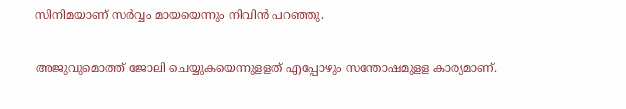സിനിമയാണ് സർവ്വം മായയെന്നും നിവിന്‍ പറഞ്ഞു.

അജുവുമൊത്ത് ജോലി ചെയ്യുകയെന്നുളളത് എപ്പോഴും സന്തോഷമുളള കാര്യമാണ്.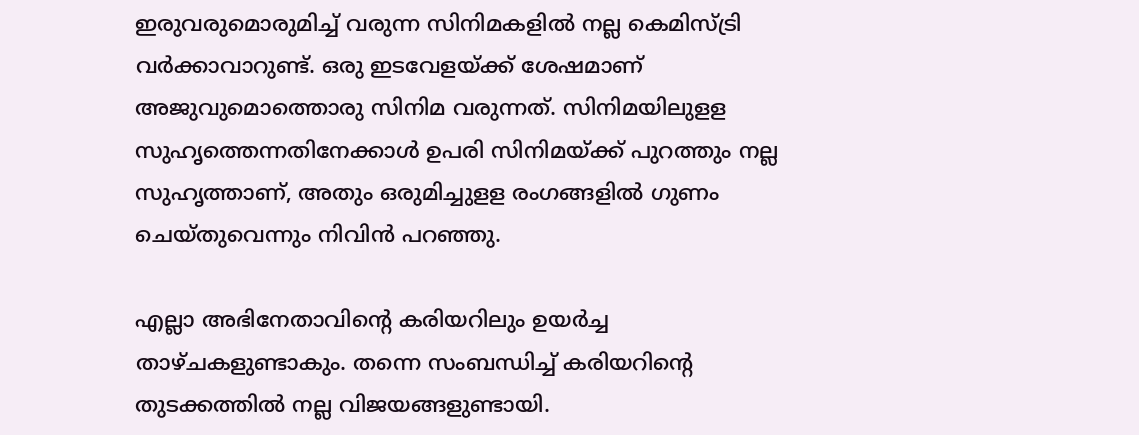ഇരുവരുമൊരുമിച്ച് വരുന്ന സിനിമകളില്‍ നല്ല കെമിസ്ട്രി വർക്കാവാറുണ്ട്. ഒരു ഇടവേളയ്ക്ക് ശേഷമാണ് അജുവുമൊത്തൊരു സിനിമ വരുന്നത്. സിനിമയിലുളള സുഹൃത്തെന്നതിനേക്കാള്‍ ഉപരി സിനിമയ്ക്ക് പുറത്തും നല്ല സുഹൃത്താണ്, അതും ഒരുമിച്ചുളള രംഗങ്ങളില്‍ ഗുണം ചെയ്തുവെന്നും നിവിന്‍ പറഞ്ഞു.

എല്ലാ അഭിനേതാവിന്‍റെ കരിയറിലും ഉയർച്ച താഴ്ചകളുണ്ടാകും. തന്നെ സംബന്ധിച്ച് കരിയറിന്‍റെ തുടക്കത്തില്‍ നല്ല വിജയങ്ങളുണ്ടായി.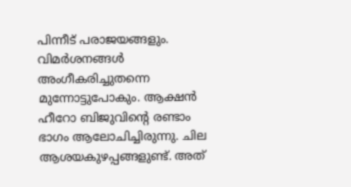പിന്നീട് പരാജയങ്ങളും. വിമർശനങ്ങള്‍ അംഗീകരിച്ചുതന്നെ മുന്നോട്ടുപോകും. ആക്ഷന്‍ ഹീറോ ബിജുവിന്‍റെ രണ്ടാം ഭാഗം ആലോചിച്ചിരുന്നു. ചില ആശയകുഴപ്പങ്ങളുണ്ട്. അത്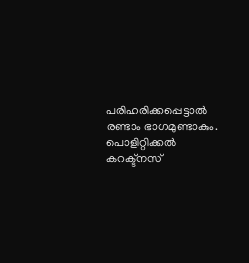പരിഹരിക്കപ്പെട്ടാല്‍ രണ്ടാം ഭാഗമുണ്ടാകും. പൊളിറ്റിക്കല്‍ കറക്ട്നസ്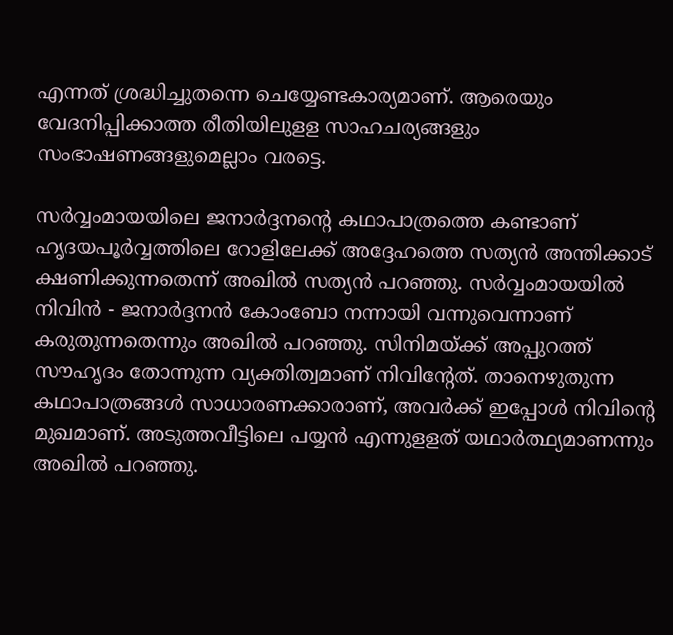എന്നത് ശ്രദ്ധിച്ചുതന്നെ ചെയ്യേണ്ടകാര്യമാണ്. ആരെയും വേദനിപ്പിക്കാത്ത രീതിയിലുളള സാഹചര്യങ്ങളും സംഭാഷണങ്ങളുമെല്ലാം വരട്ടെ.

സർവ്വംമായയിലെ ജനാർദ്ദനന്‍റെ കഥാപാത്രത്തെ കണ്ടാണ് ഹൃദയപൂർവ്വത്തിലെ റോളിലേക്ക് അദ്ദേഹത്തെ സത്യന്‍ അന്തിക്കാട് ക്ഷണിക്കുന്നതെന്ന് അഖില്‍ സത്യന്‍ പറഞ്ഞു. സർവ്വംമായയില്‍ നിവിന്‍ - ജനാർദ്ദനന്‍ കോംബോ നന്നായി വന്നുവെന്നാണ് കരുതുന്നതെന്നും അഖില്‍ പറഞ്ഞു. സിനിമയ്ക്ക് അപ്പുറത്ത് സൗഹൃദം തോന്നുന്ന വ്യക്തിത്വമാണ് നിവിന്‍റേത്. താനെഴുതുന്ന കഥാപാത്രങ്ങള്‍ സാധാരണക്കാരാണ്, അവർക്ക് ഇപ്പോള്‍ നിവിന്‍റെ മുഖമാണ്. അടുത്തവീട്ടിലെ പയ്യന്‍ എന്നുളളത് യഥാർത്ഥ്യമാണന്നും അഖില്‍ പറഞ്ഞു.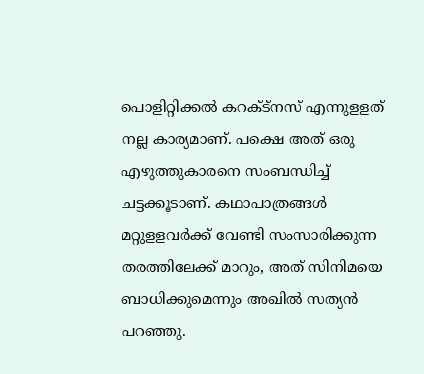പൊളിറ്റിക്കല്‍ കറക്ട്നസ് എന്നുളളത് നല്ല കാര്യമാണ്. പക്ഷെ അത് ഒരു എഴുത്തുകാരനെ സംബന്ധിച്ച് ചട്ടക്കൂടാണ്. കഥാപാത്രങ്ങള്‍ മറ്റുളളവർക്ക് വേണ്ടി സംസാരിക്കുന്ന തരത്തിലേക്ക് മാറും, അത് സിനിമയെ ബാധിക്കുമെന്നും അഖില്‍ സത്യന്‍ പറഞ്ഞു.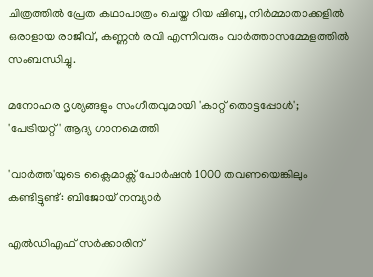ചിത്രത്തില്‍ പ്രേത കഥാപാത്രം ചെയ്ത റിയ ഷിബു, നിർമ്മാതാക്കളില്‍ ഒരാളായ രാജീവ്, കണ്ണന്‍ രവി എന്നിവരും വാർത്താസമ്മേളത്തില്‍ സംബന്ധിച്ചു.

മനോഹര ദൃശ്യങ്ങളും സംഗീതവുമായി 'കാറ്റ് തൊട്ടപ്പോൾ'; 'പേട്രിയറ്റ്' ആദ്യ ഗാനമെത്തി

'വാർത്ത'യുടെ ക്ലൈമാക്സ് പോർഷൻ 1000 തവണയെങ്കിലും കണ്ടിട്ടുണ്ട്: ബിജോയ് നമ്പ്യാർ

എല്‍ഡിഎഫ് സര്‍ക്കാരിന്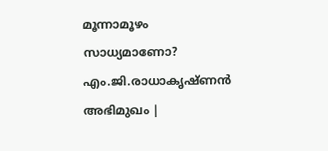മൂന്നാമൂഴം സാധ്യമാണോ? എം.ജി.രാധാകൃഷ്ണന്‍ അഭിമുഖം |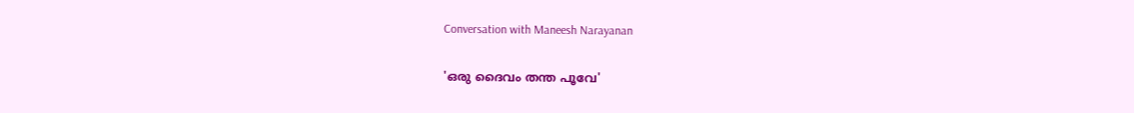Conversation with Maneesh Narayanan

'ഒരു ദൈവം തന്ത പൂവേ'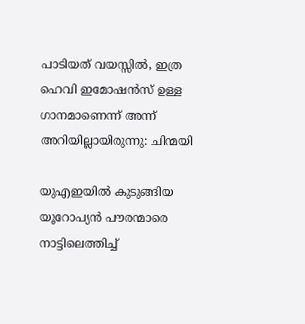പാടിയത് വയസ്സിൽ, ഇത്ര ഹെവി ഇമോഷൻസ് ഉള്ള ഗാനമാണെന്ന് അന്ന് അറിയില്ലായിരുന്നു: ചിന്മയി

യുഎഇയിൽ കുടുങ്ങിയ യൂറോപ്യൻ പൗരന്മാരെ നാട്ടിലെത്തിച്ച്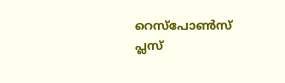റെസ്പോൺസ് പ്ലസ്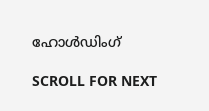ഹോൾഡിംഗ്

SCROLL FOR NEXT